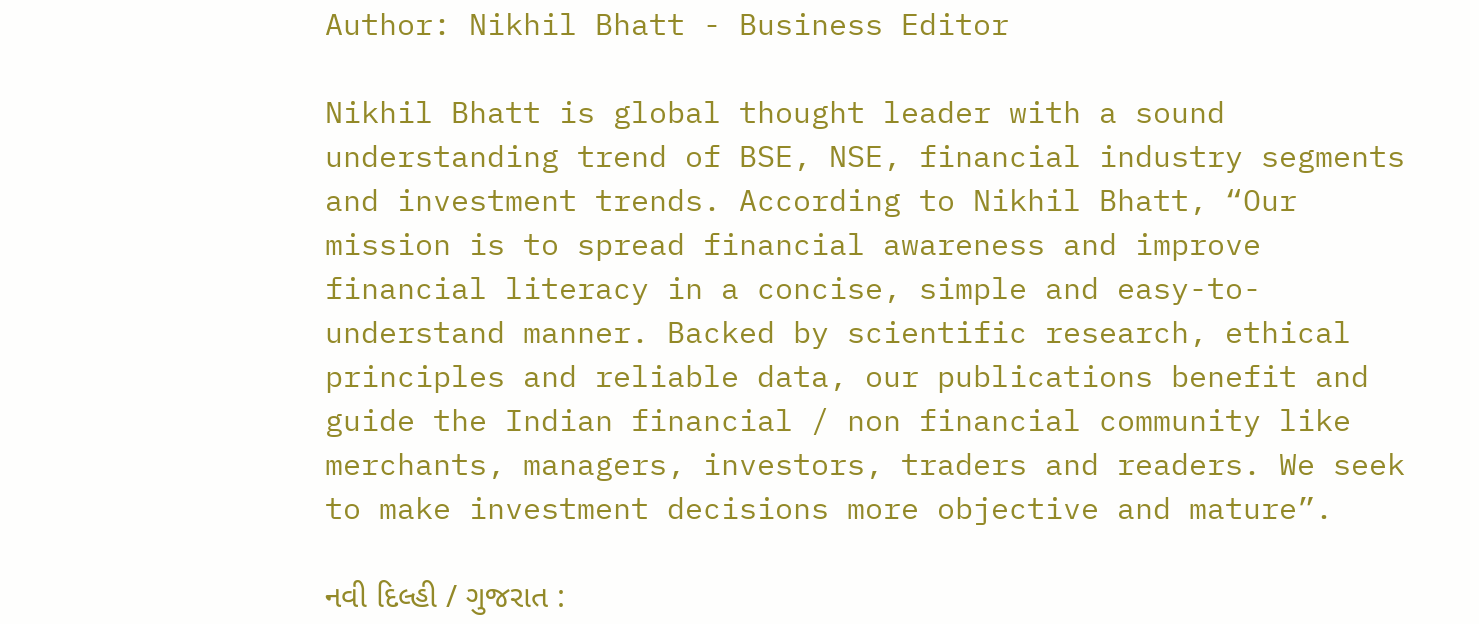Author: Nikhil Bhatt - Business Editor

Nikhil Bhatt is global thought leader with a sound understanding trend of BSE, NSE, financial industry segments and investment trends. According to Nikhil Bhatt, “Our mission is to spread financial awareness and improve financial literacy in a concise, simple and easy-to-understand manner. Backed by scientific research, ethical principles and reliable data, our publications benefit and guide the Indian financial / non financial community like merchants, managers, investors, traders and readers. We seek to make investment decisions more objective and mature”.

નવી દિલ્હી / ગુજરાત :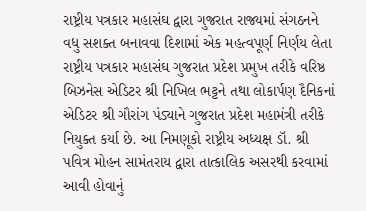રાષ્ટ્રીય પત્રકાર મહાસંઘ દ્વારા ગુજરાત રાજ્યમાં સંગઠનને વધુ સશક્ત બનાવવા દિશામાં એક મહત્વપૂર્ણ નિર્ણય લેતા રાષ્ટ્રીય પત્રકાર મહાસંઘ ગુજરાત પ્રદેશ પ્રમુખ તરીકે વરિષ્ઠ બિઝનેસ એડિટર શ્રી નિખિલ ભટ્ટને તથા લોકાર્પણ દૈનિકનાં એડિટર શ્રી ગૌરાંગ પંડ્યાને ગુજરાત પ્રદેશ મહામંત્રી તરીકે નિયુક્ત કર્યા છે. આ નિમણૂકો રાષ્ટ્રીય અધ્યક્ષ ડૉ. શ્રી પવિત્ર મોહન સામંતરાય દ્વારા તાત્કાલિક અસરથી કરવામાં આવી હોવાનું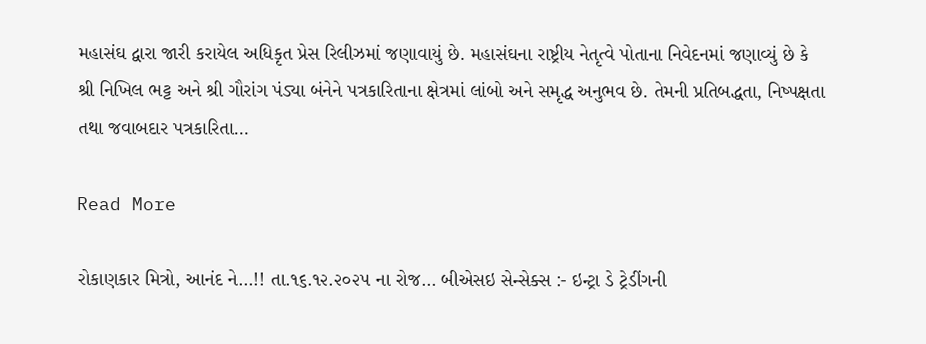મહાસંઘ દ્વારા જારી કરાયેલ અધિકૃત પ્રેસ રિલીઝમાં જણાવાયું છે. મહાસંઘના રાષ્ટ્રીય નેતૃત્વે પોતાના નિવેદનમાં જણાવ્યું છે કે શ્રી નિખિલ ભટ્ટ અને શ્રી ગૌરાંગ પંડ્યા બંનેને પત્રકારિતાના ક્ષેત્રમાં લાંબો અને સમૃદ્ધ અનુભવ છે. તેમની પ્રતિબદ્ધતા, નિષ્પક્ષતા તથા જવાબદાર પત્રકારિતા…

Read More

રોકાણકાર મિત્રો, આનંદ ને…!! તા.૧૬.૧૨.૨૦૨૫ ના રોજ… બીએસઇ સેન્સેક્સ :- ઇન્ટ્રા ડે ટ્રેડીંગની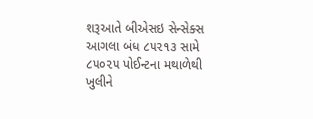શરૂઆતે બીએસઇ સેન્સેક્સ આગલા બંધ ૮૫૨૧૩ સામે ૮૫૦૨૫ પોઈન્ટના મથાળેથી ખુલીને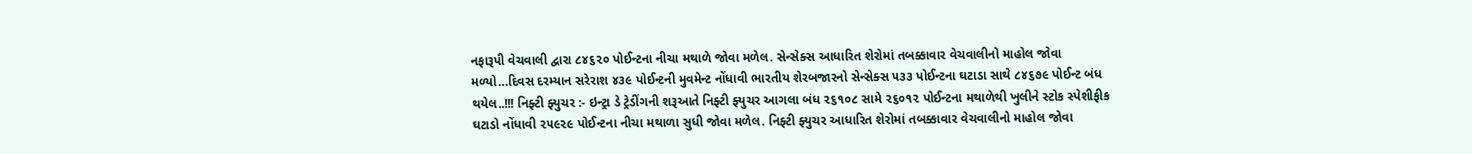નફારૂપી વેચવાલી દ્વારા ૮૪૬૨૦ પોઈન્ટના નીચા મથાળે જોવા મળેલ. સેન્સેક્સ આધારિત શેરોમાં તબક્કાવાર વેચવાલીનો માહોલ જોવા મળ્યો…દિવસ દરમ્યાન સરેરાશ ૪૩૯ પોઈન્ટની મુવમેન્ટ નોંધાવી ભારતીય શેરબજારનો સેન્સેક્સ ૫૩૩ પોઈન્ટના ઘટાડા સાથે ૮૪૬૭૯ પોઈન્ટ બંધ થયેલ..!!! નિફ્ટી ફ્યુચર :- ઇન્ટ્રા ડે ટ્રેડીંગની શરૂઆતે નિફ્ટી ફ્યુચર આગલા બંધ ૨૬૧૦૮ સામે ૨૬૦૧૨ પોઈન્ટના મથાળેથી ખુલીને સ્ટોક સ્પેશીફીક ઘટાડો નોંધાવી ૨૫૯૨૯ પોઈન્ટના નીચા મથાળા સુધી જોવા મળેલ. નિફ્ટી ફ્યુચર આધારિત શેરોમાં તબક્કાવાર વેચવાલીનો માહોલ જોવા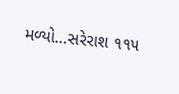મળ્યો…સરેરાશ ૧૧૫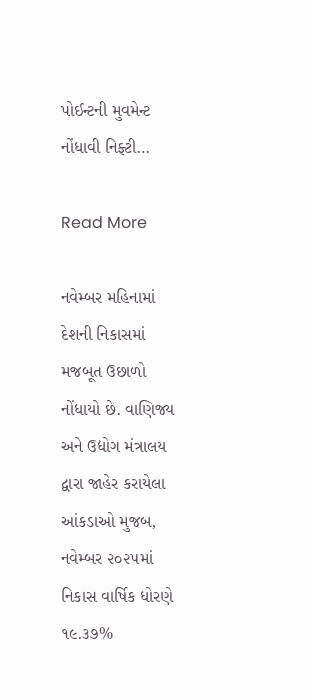પોઈન્ટની મુવમેન્ટ નોંધાવી નિફ્ટી…

Read More

નવેમ્બર મહિનામાં દેશની નિકાસમાં મજબૂત ઉછાળો નોંધાયો છે. વાણિજ્ય અને ઉદ્યોગ મંત્રાલય દ્વારા જાહેર કરાયેલા આંકડાઓ મુજબ, નવેમ્બર ૨૦૨૫માં નિકાસ વાર્ષિક ધોરણે ૧૯.૩૭%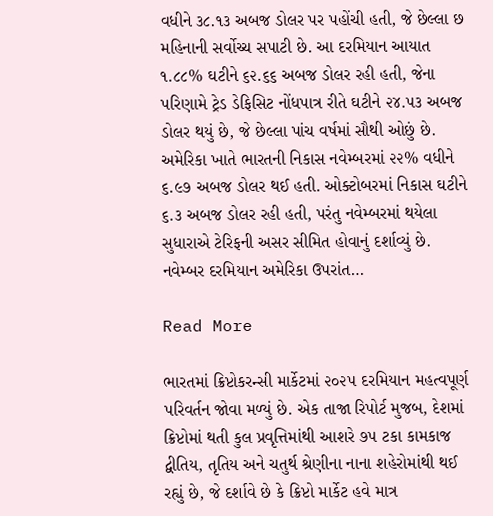વધીને ૩૮.૧૩ અબજ ડોલર પર પહોંચી હતી, જે છેલ્લા છ મહિનાની સર્વોચ્ચ સપાટી છે. આ દરમિયાન આયાત ૧.૮૮% ઘટીને ૬૨.૬૬ અબજ ડોલર રહી હતી, જેના પરિણામે ટ્રેડ ડેફિસિટ નોંધપાત્ર રીતે ઘટીને ૨૪.૫૩ અબજ ડોલર થયું છે, જે છેલ્લા પાંચ વર્ષમાં સૌથી ઓછું છે. અમેરિકા ખાતે ભારતની નિકાસ નવેમ્બરમાં ૨૨% વધીને ૬.૯૭ અબજ ડોલર થઈ હતી. ઓક્ટોબરમાં નિકાસ ઘટીને ૬.૩ અબજ ડોલર રહી હતી, પરંતુ નવેમ્બરમાં થયેલા સુધારાએ ટેરિફની અસર સીમિત હોવાનું દર્શાવ્યું છે. નવેમ્બર દરમિયાન અમેરિકા ઉપરાંત…

Read More

ભારતમાં ક્રિપ્ટોકરન્સી માર્કેટમાં ૨૦૨૫ દરમિયાન મહત્વપૂર્ણ પરિવર્તન જોવા મળ્યું છે. એક તાજા રિપોર્ટ મુજબ, દેશમાં ક્રિપ્ટોમાં થતી કુલ પ્રવૃત્તિમાંથી આશરે ૭૫ ટકા કામકાજ દ્વીતિય, તૃતિય અને ચતુર્થ શ્રેણીના નાના શહેરોમાંથી થઈ રહ્યું છે, જે દર્શાવે છે કે ક્રિપ્ટો માર્કેટ હવે માત્ર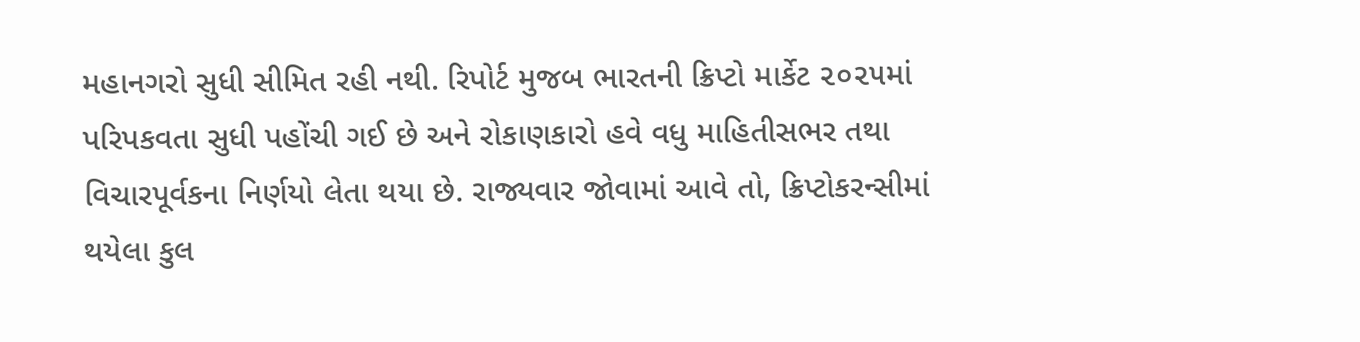મહાનગરો સુધી સીમિત રહી નથી. રિપોર્ટ મુજબ ભારતની ક્રિપ્ટો માર્કેટ ૨૦૨૫માં પરિપકવતા સુધી પહોંચી ગઈ છે અને રોકાણકારો હવે વધુ માહિતીસભર તથા વિચારપૂર્વકના નિર્ણયો લેતા થયા છે. રાજ્યવાર જોવામાં આવે તો, ક્રિપ્ટોકરન્સીમાં થયેલા કુલ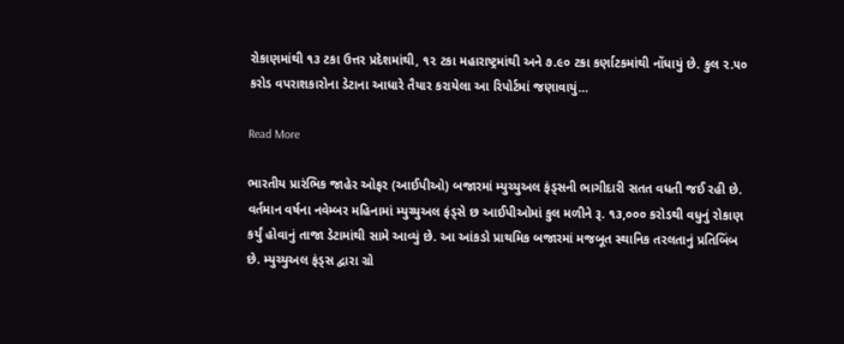રોકાણમાંથી ૧૩ ટકા ઉત્તર પ્રદેશમાંથી, ૧૨ ટકા મહારાષ્ટ્રમાંથી અને ૭.૯૦ ટકા કર્ણાટકમાંથી નોંધાયું છે. કુલ ૨.૫૦ કરોડ વપરાશકારોના ડેટાના આધારે તૈયાર કરાયેલા આ રિપોર્ટમાં જણાવાયું…

Read More

ભારતીય પ્રારંભિક જાહેર ઓફર (આઈપીઓ) બજારમાં મ્યુચ્યુઅલ ફંડ્સની ભાગીદારી સતત વધતી જઈ રહી છે. વર્તમાન વર્ષના નવેમ્બર મહિનામાં મ્યુચ્યુઅલ ફંડ્સે છ આઈપીઓમાં કુલ મળીને રૂ. ૧૩,૦૦૦ કરોડથી વધુનું રોકાણ કર્યું હોવાનું તાજા ડેટામાંથી સામે આવ્યું છે. આ આંકડો પ્રાથમિક બજારમાં મજબૂત સ્થાનિક તરલતાનું પ્રતિબિંબ છે. મ્યુચ્યુઅલ ફંડ્સ દ્વારા ગ્રો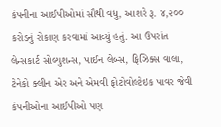કંપનીના આઈપીઓમાં સૌથી વધુ, આશરે રૂ. ૪,૨૦૦ કરોડનું રોકાણ કરવામાં આવ્યું હતું. આ ઉપરાંત લેન્સકાર્ટ સોલ્યુશન્સ, પાઈન લેબ્સ, ફિઝિક્સ વાલા, ટેનેકો ક્લીન એર અને એમવી ફોટોવોલ્ટેઇક પાવર જેવી કંપનીઓના આઈપીઓ પણ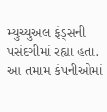મ્યુચ્યુઅલ ફંડ્સની પસંદગીમાં રહ્યા હતા. આ તમામ કંપનીઓમાં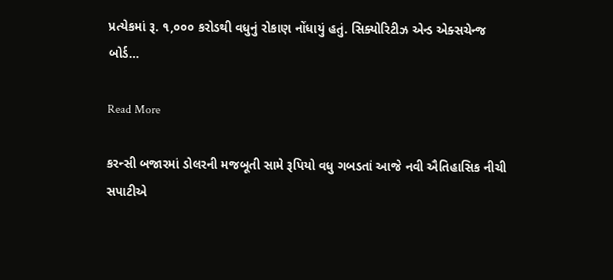પ્રત્યેકમાં રૂ. ૧,૦૦૦ કરોડથી વધુનું રોકાણ નોંધાયું હતું. સિક્યોરિટીઝ એન્ડ એક્સચેન્જ બોર્ડ…

Read More

કરન્સી બજારમાં ડોલરની મજબૂતી સામે રૂપિયો વધુ ગબડતાં આજે નવી ઐતિહાસિક નીચી સપાટીએ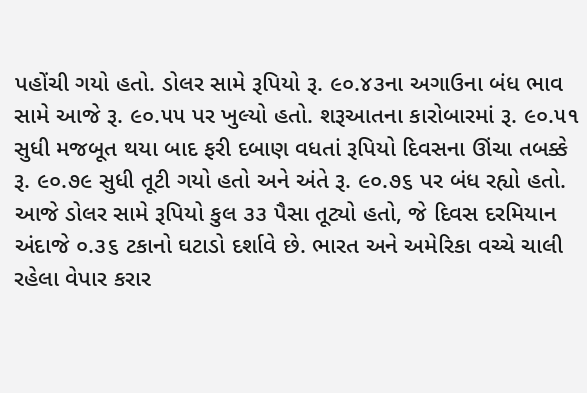પહોંચી ગયો હતો. ડોલર સામે રૂપિયો રૂ. ૯૦.૪૩ના અગાઉના બંધ ભાવ સામે આજે રૂ. ૯૦.૫૫ પર ખુલ્યો હતો. શરૂઆતના કારોબારમાં રૂ. ૯૦.૫૧ સુધી મજબૂત થયા બાદ ફરી દબાણ વધતાં રૂપિયો દિવસના ઊંચા તબક્કે રૂ. ૯૦.૭૯ સુધી તૂટી ગયો હતો અને અંતે રૂ. ૯૦.૭૬ પર બંધ રહ્યો હતો. આજે ડોલર સામે રૂપિયો કુલ ૩૩ પૈસા તૂટ્યો હતો, જે દિવસ દરમિયાન અંદાજે ૦.૩૬ ટકાનો ઘટાડો દર્શાવે છે. ભારત અને અમેરિકા વચ્ચે ચાલી રહેલા વેપાર કરાર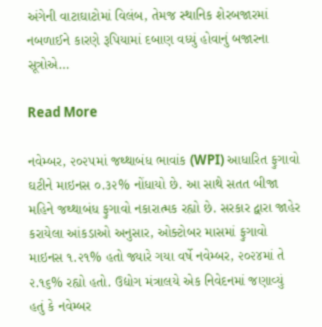અંગેની વાટાઘાટોમાં વિલંબ, તેમજ સ્થાનિક શેરબજારમાં નબળાઈને કારણે રૂપિયામાં દબાણ વધ્યું હોવાનું બજારના સૂત્રોએ…

Read More

નવેમ્બર, ૨૦૨૫માં જથ્થાબંધ ભાવાંક (WPI) આધારિત ફુગાવો ઘટીને માઇનસ ૦.૩૨% નોંધાયો છે. આ સાથે સતત બીજા મહિને જથ્થાબંધ ફુગાવો નકારાત્મક રહ્યો છે. સરકાર દ્વારા જાહેર કરાયેલા આંકડાઓ અનુસાર, ઓક્ટોબર માસમાં ફુગાવો માઇનસ ૧.૨૧% હતો જ્યારે ગયા વર્ષે નવેમ્બર, ૨૦૨૪માં તે ૨.૧૬% રહ્યો હતો. ઉદ્યોગ મંત્રાલયે એક નિવેદનમાં જણાવ્યું હતું કે નવેમ્બર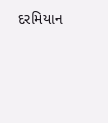દરમિયાન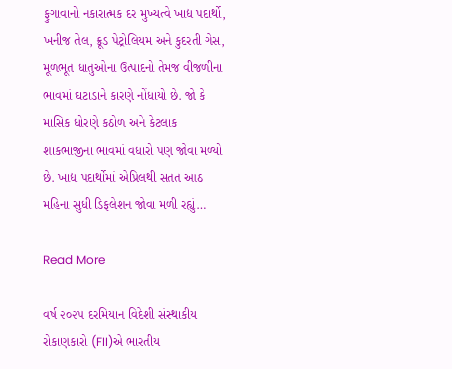ફુગાવાનો નકારાત્મક દર મુખ્યત્વે ખાદ્ય પદાર્થો, ખનીજ તેલ, ક્રૂડ પેટ્રોલિયમ અને કુદરતી ગેસ, મૂળભૂત ધાતુઓના ઉત્પાદનો તેમજ વીજળીના ભાવમાં ઘટાડાને કારણે નોંધાયો છે. જો કે માસિક ધોરણે કઠોળ અને કેટલાક શાકભાજીના ભાવમાં વધારો પણ જોવા મળ્યો છે. ખાદ્ય પદાર્થોમાં એપ્રિલથી સતત આઠ મહિના સુધી ડિફલેશન જોવા મળી રહ્યું…

Read More

વર્ષ ૨૦૨૫ દરમિયાન વિદેશી સંસ્થાકીય રોકાણકારો (FII)એ ભારતીય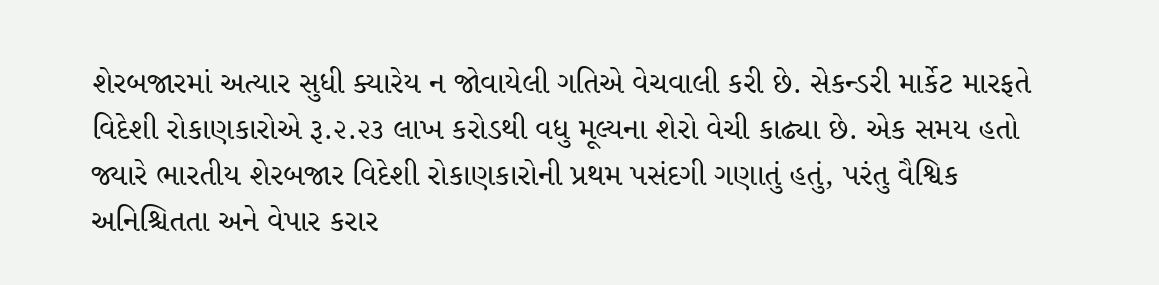શેરબજારમાં અત્યાર સુધી ક્યારેય ન જોવાયેલી ગતિએ વેચવાલી કરી છે. સેકન્ડરી માર્કેટ મારફતે વિદેશી રોકાણકારોએ રૂ.૨.૨૩ લાખ કરોડથી વધુ મૂલ્યના શેરો વેચી કાઢ્યા છે. એક સમય હતો જ્યારે ભારતીય શેરબજાર વિદેશી રોકાણકારોની પ્રથમ પસંદગી ગણાતું હતું, પરંતુ વૈશ્વિક અનિશ્ચિતતા અને વેપાર કરાર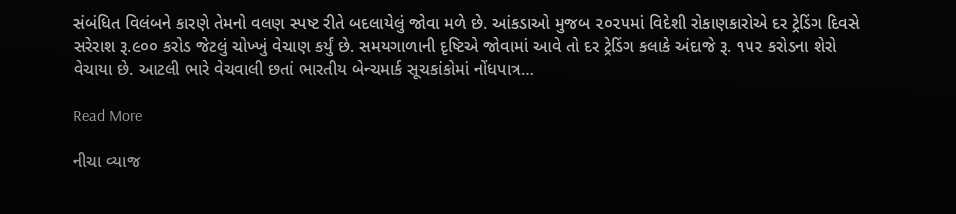સંબંધિત વિલંબને કારણે તેમનો વલણ સ્પષ્ટ રીતે બદલાયેલું જોવા મળે છે. આંકડાઓ મુજબ ૨૦૨૫માં વિદેશી રોકાણકારોએ દર ટ્રેડિંગ દિવસે સરેરાશ રૂ.૯૦૦ કરોડ જેટલું ચોખ્ખું વેચાણ કર્યું છે. સમયગાળાની દૃષ્ટિએ જોવામાં આવે તો દર ટ્રેડિંગ કલાકે અંદાજે રૂ. ૧૫૨ કરોડના શેરો વેચાયા છે. આટલી ભારે વેચવાલી છતાં ભારતીય બેન્ચમાર્ક સૂચકાંકોમાં નોંધપાત્ર…

Read More

નીચા વ્યાજ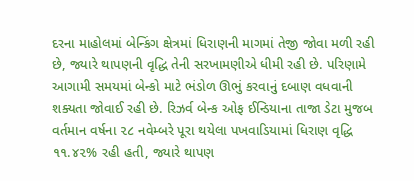દરના માહોલમાં બેન્કિંગ ક્ષેત્રમાં ધિરાણની માગમાં તેજી જોવા મળી રહી છે, જ્યારે થાપણની વૃદ્ધિ તેની સરખામણીએ ધીમી રહી છે. પરિણામે આગામી સમયમાં બેન્કો માટે ભંડોળ ઊભું કરવાનું દબાણ વધવાની શક્યતા જોવાઈ રહી છે. રિઝર્વ બેન્ક ઓફ ઈન્ડિયાના તાજા ડેટા મુજબ વર્તમાન વર્ષના ૨૮ નવેમ્બરે પૂરા થયેલા પખવાડિયામાં ધિરાણ વૃદ્ધિ ૧૧.૪૨% રહી હતી, જ્યારે થાપણ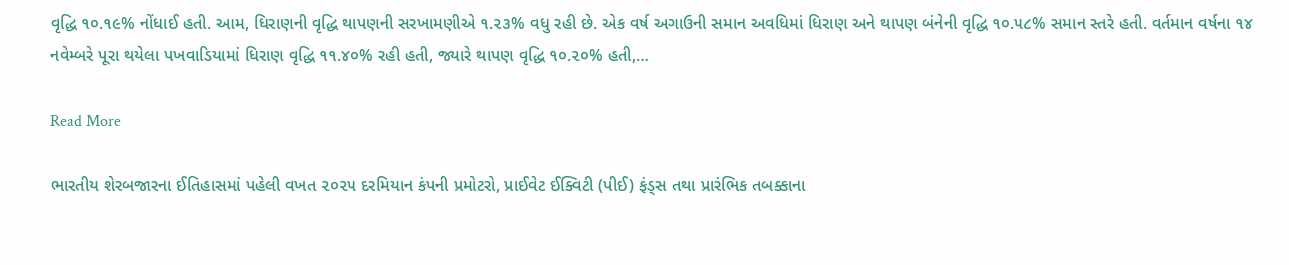વૃદ્ધિ ૧૦.૧૯% નોંધાઈ હતી. આમ, ધિરાણની વૃદ્ધિ થાપણની સરખામણીએ ૧.૨૩% વધુ રહી છે. એક વર્ષ અગાઉની સમાન અવધિમાં ધિરાણ અને થાપણ બંનેની વૃદ્ધિ ૧૦.૫૮% સમાન સ્તરે હતી. વર્તમાન વર્ષના ૧૪ નવેમ્બરે પૂરા થયેલા પખવાડિયામાં ધિરાણ વૃદ્ધિ ૧૧.૪૦% રહી હતી, જ્યારે થાપણ વૃદ્ધિ ૧૦.૨૦% હતી,…

Read More

ભારતીય શેરબજારના ઈતિહાસમાં પહેલી વખત ૨૦૨૫ દરમિયાન કંપની પ્રમોટરો, પ્રાઈવેટ ઈક્વિટી (પીઈ) ફંડ્સ તથા પ્રારંભિક તબક્કાના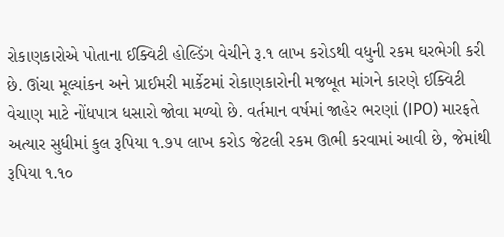રોકાણકારોએ પોતાના ઈક્વિટી હોલ્ડિંગ વેચીને રૂ.૧ લાખ કરોડથી વધુની રકમ ઘરભેગી કરી છે. ઊંચા મૂલ્યાંકન અને પ્રાઈમરી માર્કેટમાં રોકાણકારોની મજબૂત માંગને કારણે ઈક્વિટી વેચાણ માટે નોંધપાત્ર ધસારો જોવા મળ્યો છે. વર્તમાન વર્ષમાં જાહેર ભરણાં (IPO) મારફતે અત્યાર સુધીમાં કુલ રૂપિયા ૧.૭૫ લાખ કરોડ જેટલી રકમ ઊભી કરવામાં આવી છે, જેમાંથી રૂપિયા ૧.૧૦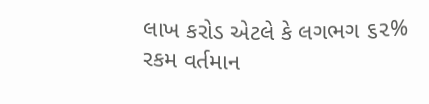લાખ કરોડ એટલે કે લગભગ ૬૨% રકમ વર્તમાન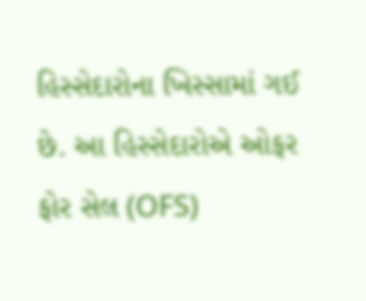હિસ્સેદારોના ખિસ્સામાં ગઈ છે. આ હિસ્સેદારોએ ઓફર ફોર સેલ (OFS)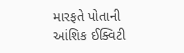મારફતે પોતાની આંશિક ઈક્વિટી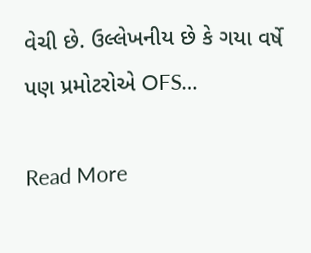વેચી છે. ઉલ્લેખનીય છે કે ગયા વર્ષે પણ પ્રમોટરોએ OFS…

Read More